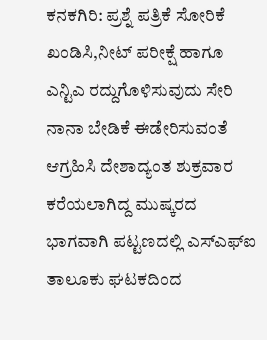ಕನಕಗಿರಿ: ಪ್ರಶ್ನೆ ಪತ್ರಿಕೆ ಸೋರಿಕೆ ಖಂಡಿಸಿ,ನೀಟ್ ಪರೀಕ್ಷೆ ಹಾಗೂ ಎನ್ಟಿಎ ರದ್ದುಗೊಳಿಸುವುದು ಸೇರಿ ನಾನಾ ಬೇಡಿಕೆ ಈಡೇರಿಸುವಂತೆ ಆಗ್ರಹಿಸಿ ದೇಶಾದ್ಯಂತ ಶುಕ್ರವಾರ ಕರೆಯಲಾಗಿದ್ದ ಮುಷ್ಕರದ ಭಾಗವಾಗಿ ಪಟ್ಟಣದಲ್ಲಿ ಎಸ್ಎಫ್ಐ ತಾಲೂಕು ಘಟಕದಿಂದ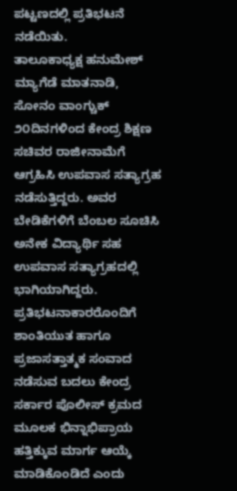ಪಟ್ಟಣದಲ್ಲಿ ಪ್ರತಿಭಟನೆ ನಡೆಯಿತು.
ತಾಲೂಕಾಧ್ಯಕ್ಷ ಹನುಮೇಶ್ ಮ್ಯಾಗೆಡೆ ಮಾತನಾಡಿ, ಸೋನಂ ವಾಂಗ್ಚುಕ್ ೨೦ದಿನಗಳಿಂದ ಕೇಂದ್ರ ಶಿಕ್ಷಣ ಸಚಿವರ ರಾಜೀನಾಮೆಗೆ ಆಗ್ರಹಿಸಿ ಉಪವಾಸ ಸತ್ಯಾಗ್ರಹ ನಡೆಸುತ್ತಿದ್ದರು. ಅವರ ಬೇಡಿಕೆಗಳಿಗೆ ಬೆಂಬಲ ಸೂಚಿಸಿ ಅನೇಕ ವಿದ್ಯಾರ್ಥಿ ಸಹ ಉಪವಾಸ ಸತ್ಯಾಗ್ರಹದಲ್ಲಿ ಭಾಗಿಯಾಗಿದ್ದರು. ಪ್ರತಿಭಟನಾಕಾರರೊಂದಿಗೆ ಶಾಂತಿಯುತ ಹಾಗೂ ಪ್ರಜಾಸತ್ತಾತ್ಮಕ ಸಂವಾದ ನಡೆಸುವ ಬದಲು ಕೇಂದ್ರ ಸರ್ಕಾರ ಪೊಲೀಸ್ ಕ್ರಮದ ಮೂಲಕ ಭಿನ್ನಾಭಿಪ್ರಾಯ ಹತ್ತಿಕ್ಕುವ ಮಾರ್ಗ ಆಯ್ಕೆ ಮಾಡಿಕೊಂಡಿದೆ ಎಂದು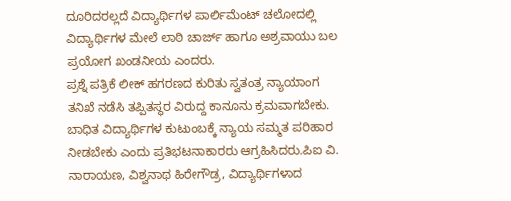ದೂರಿದರಲ್ಲದೆ ವಿದ್ಯಾರ್ಥಿಗಳ ಪಾರ್ಲಿಮೆಂಟ್ ಚಲೋದಲ್ಲಿ ವಿದ್ಯಾರ್ಥಿಗಳ ಮೇಲೆ ಲಾಠಿ ಚಾರ್ಜ್ ಹಾಗೂ ಅಶ್ರವಾಯು ಬಲ ಪ್ರಯೋಗ ಖಂಡನೀಯ ಎಂದರು.
ಪ್ರಶ್ನೆ ಪತ್ರಿಕೆ ಲೀಕ್ ಹಗರಣದ ಕುರಿತು ಸ್ವತಂತ್ರ ನ್ಯಾಯಾಂಗ ತನಿಖೆ ನಡೆಸಿ ತಪ್ಪಿತಸ್ಥರ ವಿರುದ್ದ ಕಾನೂನು ಕ್ರಮವಾಗಬೇಕು. ಬಾಧಿತ ವಿದ್ಯಾರ್ಥಿಗಳ ಕುಟುಂಬಕ್ಕೆ ನ್ಯಾಯ ಸಮ್ಮತ ಪರಿಹಾರ ನೀಡಬೇಕು ಎಂದು ಪ್ರತಿಭಟನಾಕಾರರು ಆಗ್ರಹಿಸಿದರು.ಪಿಐ ವಿ. ನಾರಾಯಣ, ವಿಶ್ವನಾಥ ಹಿರೇಗೌಡ್ರ, ವಿದ್ಯಾರ್ಥಿಗಳಾದ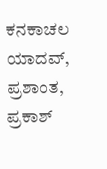ಕನಕಾಚಲ ಯಾದವ್, ಪ್ರಶಾಂತ, ಪ್ರಕಾಶ್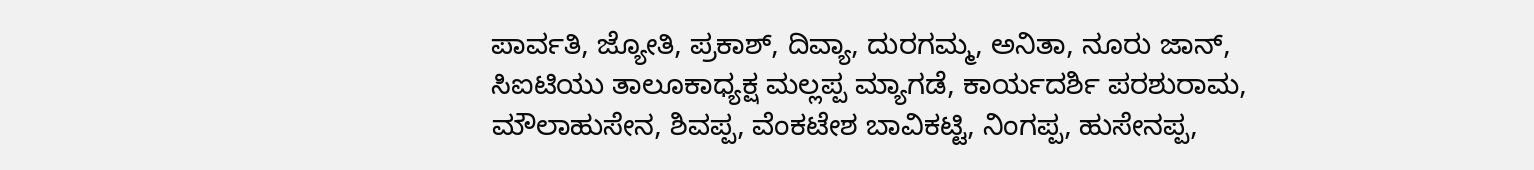ಪಾರ್ವತಿ, ಜ್ಯೋತಿ, ಪ್ರಕಾಶ್, ದಿವ್ಯಾ, ದುರಗಮ್ಮ, ಅನಿತಾ, ನೂರು ಜಾನ್, ಸಿಐಟಿಯು ತಾಲೂಕಾಧ್ಯಕ್ಷ ಮಲ್ಲಪ್ಪ ಮ್ಯಾಗಡೆ, ಕಾರ್ಯದರ್ಶಿ ಪರಶುರಾಮ, ಮೌಲಾಹುಸೇನ, ಶಿವಪ್ಪ, ವೆಂಕಟೇಶ ಬಾವಿಕಟ್ಟಿ, ನಿಂಗಪ್ಪ, ಹುಸೇನಪ್ಪ,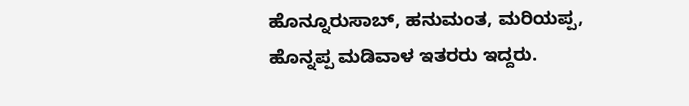ಹೊನ್ನೂರುಸಾಬ್, ಹನುಮಂತ, ಮರಿಯಪ್ಪ, ಹೊನ್ನಪ್ಪ ಮಡಿವಾಳ ಇತರರು ಇದ್ದರು.